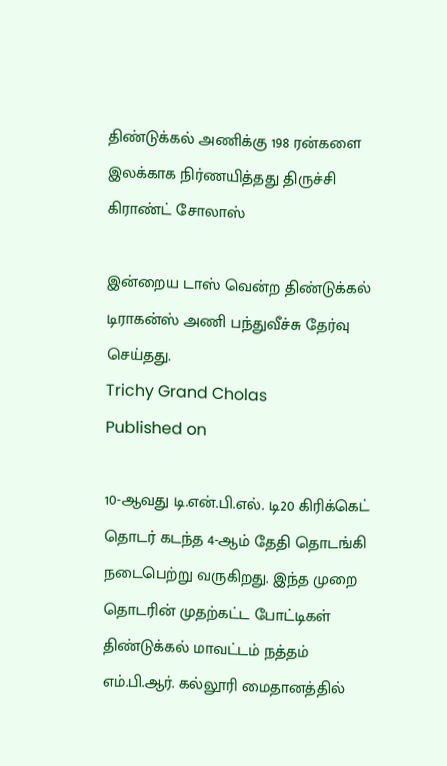திண்டுக்கல் அணிக்கு 198 ரன்களை இலக்காக நிர்ணயித்தது திருச்சி கிராண்ட் சோலாஸ்

இன்றைய டாஸ் வென்ற திண்டுக்கல் டிராகன்ஸ் அணி பந்துவீச்சு தேர்வு செய்தது.
Trichy Grand Cholas
Published on

10-ஆவது டி.என்.பி.எல். டி20 கிரிக்கெட் தொடர் கடந்த 4-ஆம் தேதி தொடங்கி நடைபெற்று வருகிறது. இந்த முறை தொடரின் முதற்கட்ட போட்டிகள் திண்டுக்கல் மாவட்டம் நத்தம் எம்.பி.ஆர். கல்லூரி மைதானத்தில்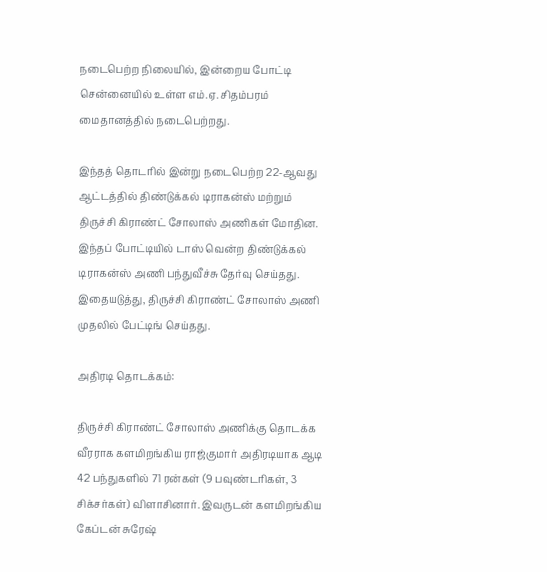நடைபெற்ற நிலையில், இன்றைய போட்டி சென்னையில் உள்ள எம்.ஏ. சிதம்பரம் மைதானத்தில் நடைபெற்றது.

இந்தத் தொடரில் இன்று நடைபெற்ற 22-ஆவது ஆட்டத்தில் திண்டுக்கல் டிராகன்ஸ் மற்றும் திருச்சி கிராண்ட் சோலாஸ் அணிகள் மோதின. இந்தப் போட்டியில் டாஸ் வென்ற திண்டுக்கல் டிராகன்ஸ் அணி பந்துவீச்சு தேர்வு செய்தது. இதையடுத்து, திருச்சி கிராண்ட் சோலாஸ் அணி முதலில் பேட்டிங் செய்தது.

அதிரடி தொடக்கம்:

திருச்சி கிராண்ட் சோலாஸ் அணிக்கு தொடக்க வீரராக களமிறங்கிய ராஜ்குமார் அதிரடியாக ஆடி 42 பந்துகளில் 71 ரன்கள் (9 பவுண்டரிகள், 3 சிக்சர்கள்) விளாசினார். இவருடன் களமிறங்கிய கேப்டன் சுரேஷ்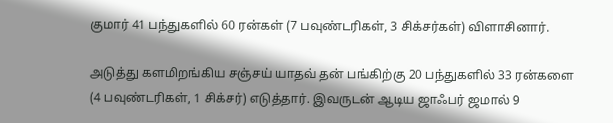குமார் 41 பந்துகளில் 60 ரன்கள் (7 பவுண்டரிகள், 3 சிக்சர்கள்) விளாசினார்.

அடுத்து களமிறங்கிய சஞ்சய் யாதவ் தன் பங்கிற்கு 20 பந்துகளில் 33 ரன்களை (4 பவுண்டரிகள், 1 சிக்சர்) எடுத்தார். இவருடன் ஆடிய ஜாஃபர் ஜமால் 9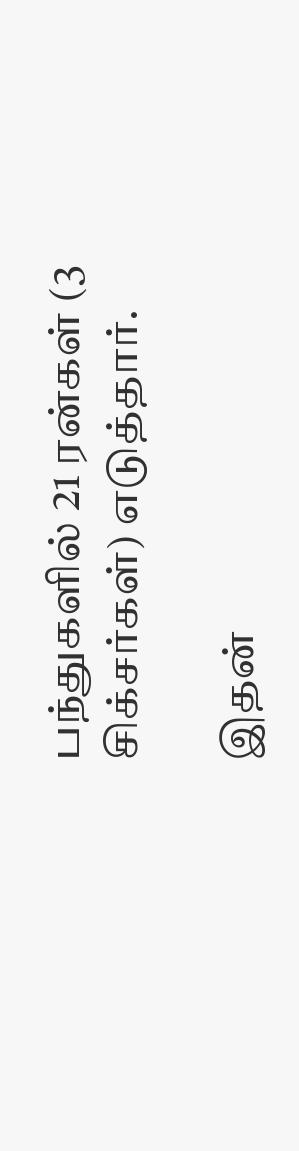பந்துகளில் 21 ரன்கள் (3 சிக்சர்கள்) எடுத்தார்.

இதன்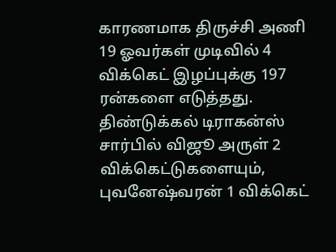காரணமாக திருச்சி அணி 19 ஓவர்கள் முடிவில் 4 விக்கெட் இழப்புக்கு 197 ரன்களை எடுத்தது. திண்டுக்கல் டிராகன்ஸ் சார்பில் விஜூ அருள் 2 விக்கெட்டுகளையும், புவனேஷ்வரன் 1 விக்கெட்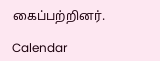கைப்பற்றினர்.

Calendar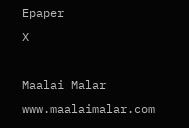Epaper
X

Maalai Malar
www.maalaimalar.com